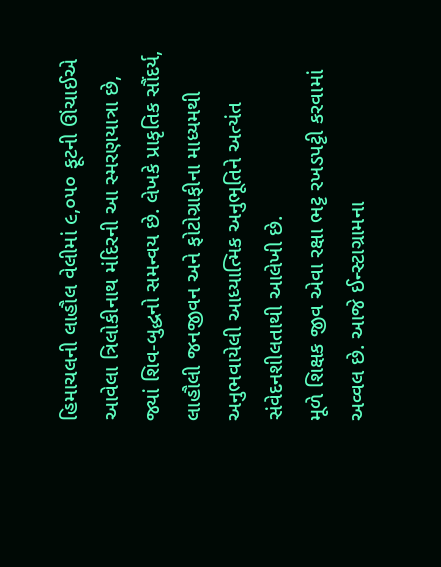હિમાચલની લાહૌલ વેલીમાં ૯,૦૫૦ ફૂટની ઊંચાઈએ આવેલા ત્રિલોકીનાથ મંદિરની આ સ્મરણયાત્રા છે, જ્યાં શિવ-બુદ્ધનો સમન્વય છે. લેખકે પ્રાકૃતિક સૌંદર્ય, લાહૌલી જનજીવન અને ફોટોગ્રાફીના માધ્યમથી અનુભવાયેલી આધ્યાત્મિક અનુભૂતિને અત્યંત સંવેદનશીલતાથી આલેખી છે.
મૂળે શિક્ષક જીવ એવા રક્ષા ભટ્ટ રખડપટ્ટી કરવામાં અવ્વલ છે. આજે ઈન્સ્ટાગ્રામના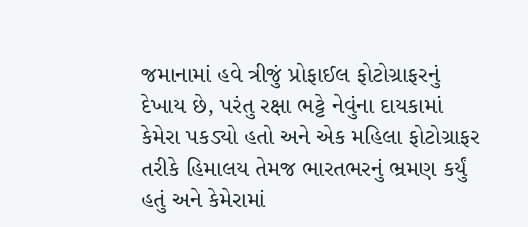જમાનામાં હવે ત્રીજું પ્રોફાઈલ ફોટોગ્રાફરનું દેખાય છે, પરંતુ રક્ષા ભટ્ટે નેવુંના દાયકામાં કેમેરા પકડ્યો હતો અને એક મહિલા ફોટોગ્રાફર તરીકે હિમાલય તેમજ ભારતભરનું ભ્રમણ કર્યું હતું અને કેમેરામાં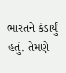ભારતને કંડાર્યું હતું. તેમણે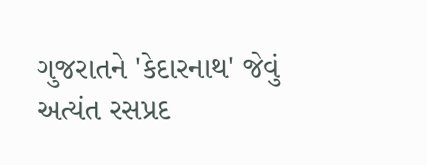ગુજરાતને 'કેદારનાથ' જેવું અત્યંત રસપ્રદ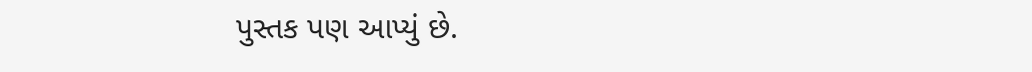પુસ્તક પણ આપ્યું છે.